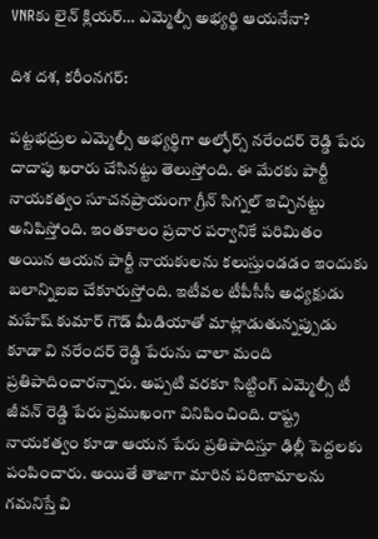VNRకు లైన్ క్లియర్… ఎమ్మెల్సీ అభ్యర్థి ఆయనేనా?

దిశ దశ, కరీంనగర్:

పట్టభద్రుల ఎమ్మెల్సీ అభ్యర్థిగా అల్ఫోర్స్ నరేందర్ రెడ్డి పేరు దాదాపు ఖరారు చేసినట్టు తెలుస్తోంది. ఈ మేరకు పార్టీ నాయకత్వం సూచనప్రాయంగా గ్రీన్ సిగ్నల్ ఇచ్చినట్టు అనిపిస్తోంది. ఇంతకాలం ప్రచార పర్వానికే పరిమితం అయిన ఆయన పార్టీ నాయకులను కలుస్తుండడం ఇందుకు బలాన్నిఐఐ చేకూరుస్తోంది. ఇటీవల టీపీసీసీ అధ్యక్షుడు మహేష్ కుమార్ గౌడ్ మీడియాతో మాట్లాడుతున్నప్పుడు కూడా వి నరేందర్ రెడ్డి పేరును చాలా మంది ప్రతిపాదించారన్నారు. అప్పటి వరకూ సిట్టింగ్ ఎమ్మెల్సీ టీ జీవన్ రెడ్డి పేరు ప్రముఖంగా వినిపించింది. రాష్ట్ర నాయకత్వం కూడా ఆయన పేరు ప్రతిపాదిస్తూ ఢిల్లీ పెద్దలకు పంపించారు. అయితే తాజాగా మారిన పరిణామాలను గమనిస్తే వి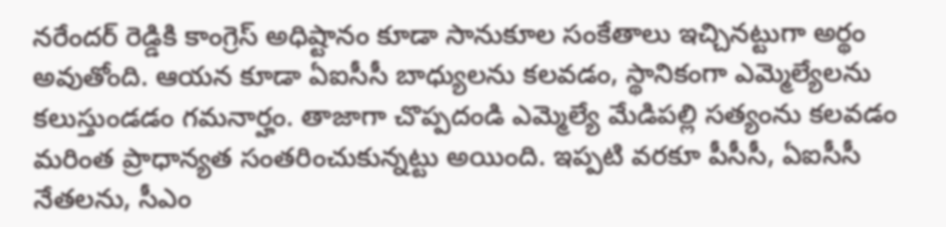నరేందర్ రెడ్డికి కాంగ్రెస్ అధిష్టానం కూడా సానుకూల సంకేతాలు ఇచ్చినట్టుగా అర్థం అవుతోంది. ఆయన కూడా ఏఐసీసీ బాధ్యులను కలవడం, స్థానికంగా ఎమ్మెల్యేలను కలుస్తుండడం గమనార్హం. తాజాగా చొప్పదండి ఎమ్మెల్యే మేడిపల్లి సత్యంను కలవడం మరింత ప్రాధాన్యత సంతరించుకున్నట్టు అయింది. ఇప్పటి వరకూ పీసీసీ, ఏఐసీసీ నేతలను, సీఎం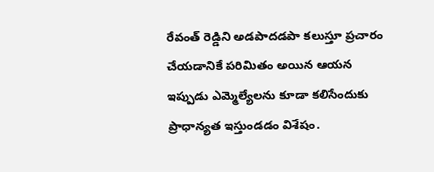రేవంత్ రెడ్డిని అడపాదడపా కలుస్తూ ప్రచారం చేయడానికే పరిమితం అయిన ఆయన ఇప్పుడు ఎమ్మెల్యేలను కూడా కలిసేందుకు ప్రాధాన్యత ఇస్తుండడం విశేషం.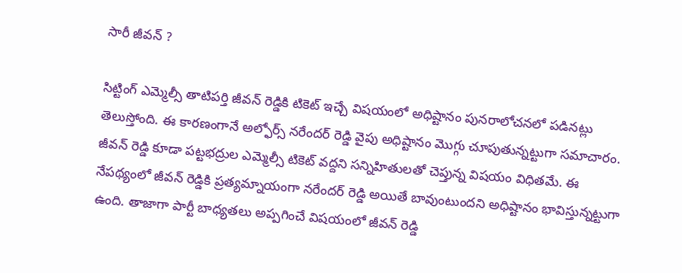సారీ జీవన్ ?

సిట్టింగ్ ఎమ్మెల్సీ తాటిపర్తి జీవన్ రెడ్డికి టికెట్ ఇచ్చే విషయంలో అధిష్టానం పునరాలోచనలో పడినట్లు తెలుస్తోంది. ఈ కారణంగానే అల్ఫోర్స్ నరేందర్ రెడ్డి వైపు అధిష్టానం మొగ్గు చూపుతున్నట్టుగా సమాచారం. జీవన్ రెడ్డి కూడా పట్టభద్రుల ఎమ్మెల్సీ టికెట్ వద్దని సన్నిహితులతో చెప్తున్న విషయం విధితమే. ఈ నేపథ్యంలో జీవన్ రెడ్డికి ప్రత్యమ్నాయంగా నరేందర్ రెడ్డి అయితే బావుంటుందని అధిష్టానం భావిస్తున్నట్టుగా ఉంది. తాజాగా పార్టీ బాధ్యతలు అప్పగించే విషయంలో జీవన్ రెడ్డి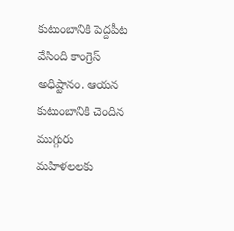కుటుంబానికి పెద్దపీట వేసింది కాంగ్రెస్ అధిష్టానం. ఆయన కుటుంబానికి చెందిన ముగ్గురు మహిళలలకు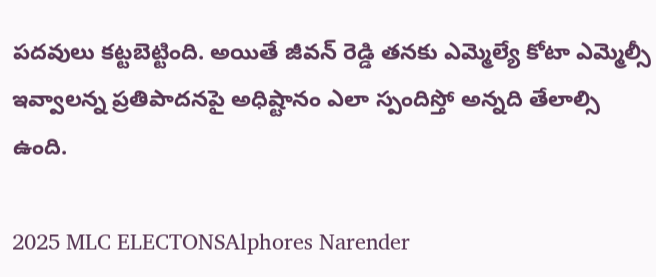పదవులు కట్టబెట్టింది. అయితే జీవన్ రెడ్డి తనకు ఎమ్మెల్యే కోటా ఎమ్మెల్సీ ఇవ్వాలన్న ప్రతిపాదనపై అధిష్టానం ఎలా స్పందిస్తో అన్నది తేలాల్సి ఉంది.

2025 MLC ELECTONSAlphores Narender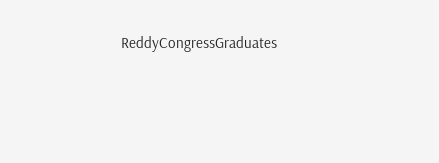ReddyCongressGraduates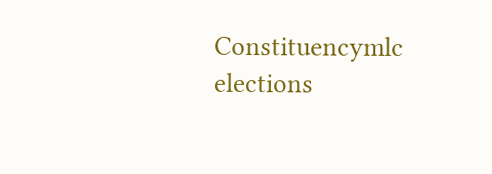Constituencymlc elections